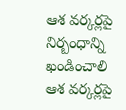ఆశ వర్కర్లపై నిర్బంధాన్ని ఖండించాలి
ఆశ వర్కర్లపై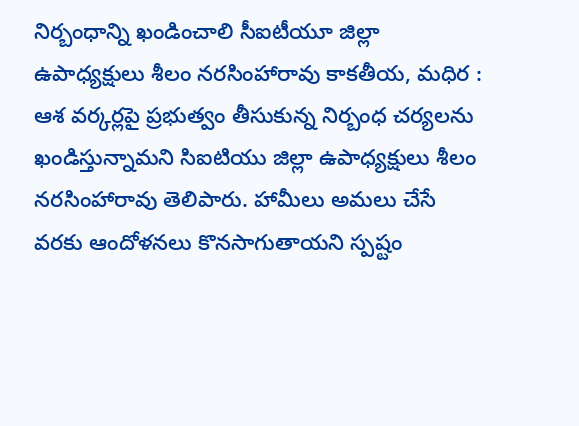నిర్బంధాన్ని ఖండించాలి సీఐటీయూ జిల్లా ఉపాధ్యక్షులు శీలం నరసింహారావు కాకతీయ, మధిర : ఆశ వర్కర్లపై ప్రభుత్వం తీసుకున్న నిర్బంధ చర్యలను ఖండిస్తున్నామని సిఐటియు జిల్లా ఉపాధ్యక్షులు శీలం నరసింహారావు తెలిపారు. హామీలు అమలు చేసే వరకు ఆందోళనలు కొనసాగుతాయని స్పష్టం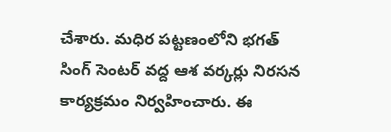చేశారు. మధిర పట్టణంలోని భగత్ సింగ్ సెంటర్ వద్ద ఆశ వర్కర్లు నిరసన కార్యక్రమం నిర్వహించారు. ఈ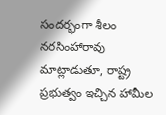సందర్భంగా శీలం నరసింహారావు మాట్లాడుతూ, రాష్ట్ర ప్రభుత్వం ఇచ్చిన హామీల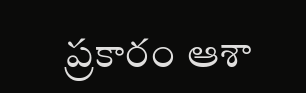ప్రకారం ఆశా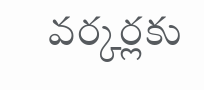వర్కర్లకు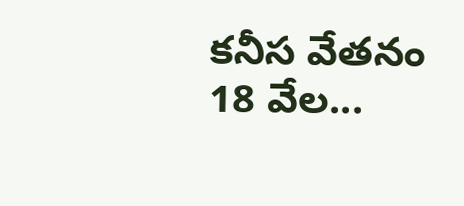కనీస వేతనం 18 వేల...